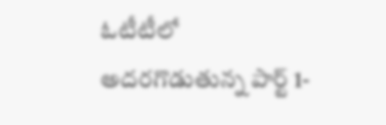ఓటీటీలో అదరగొడుతున్న పార్ట్ 1-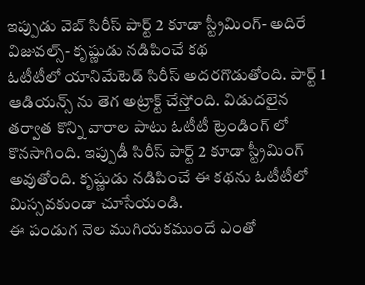ఇప్పుడు వెబ్ సిరీస్ పార్ట్ 2 కూడా స్ట్రీమింగ్- అదిరే విజువల్స్- కృష్ణుడు నడిపించే కథ
ఓటీటీలో యానిమేటెడ్ సిరీస్ అదరగొడుతోంది. పార్ట్ 1 ఆడియన్స్ ను తెగ అట్రాక్ట్ చేస్తోంది. విడుదలైన తర్వాత కొన్ని వారాల పాటు ఓటీటీ ట్రెండింగ్ లో కొనసాగింది. ఇప్పుడీ సిరీస్ పార్ట్ 2 కూడా స్ట్రీమింగ్ అవుతోంది. కృష్ణుడు నడిపించే ఈ కథను ఓటీటీలో మిస్సవకుండా చూసేయండి.
ఈ పండుగ నెల ముగియకముందే ఎంతో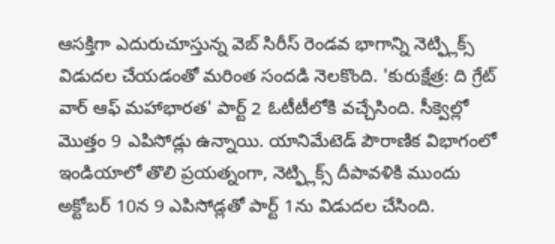ఆసక్తిగా ఎదురుచూస్తున్న వెబ్ సిరీస్ రెండవ భాగాన్ని నెట్ఫ్లిక్స్ విడుదల చేయడంతో మరింత సందడి నెలకొంది. 'కురుక్షేత్ర: ది గ్రేట్ వార్ ఆఫ్ మహాభారత' పార్ట్ 2 ఓటీటీలోకి వచ్చేసింది. సీక్వెల్లో మొత్తం 9 ఎపిసోడ్లు ఉన్నాయి. యానిమేటెడ్ పౌరాణిక విభాగంలో ఇండియాలో తొలి ప్రయత్నంగా, నెట్ఫ్లిక్స్ దీపావళికి ముందు అక్టోబర్ 10న 9 ఎపిసోడ్లతో పార్ట్ 1ను విడుదల చేసింది.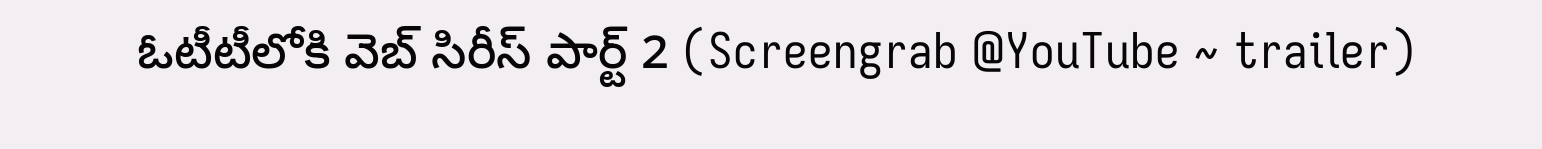ఓటీటీలోకి వెబ్ సిరీస్ పార్ట్ 2 (Screengrab @YouTube ~ trailer)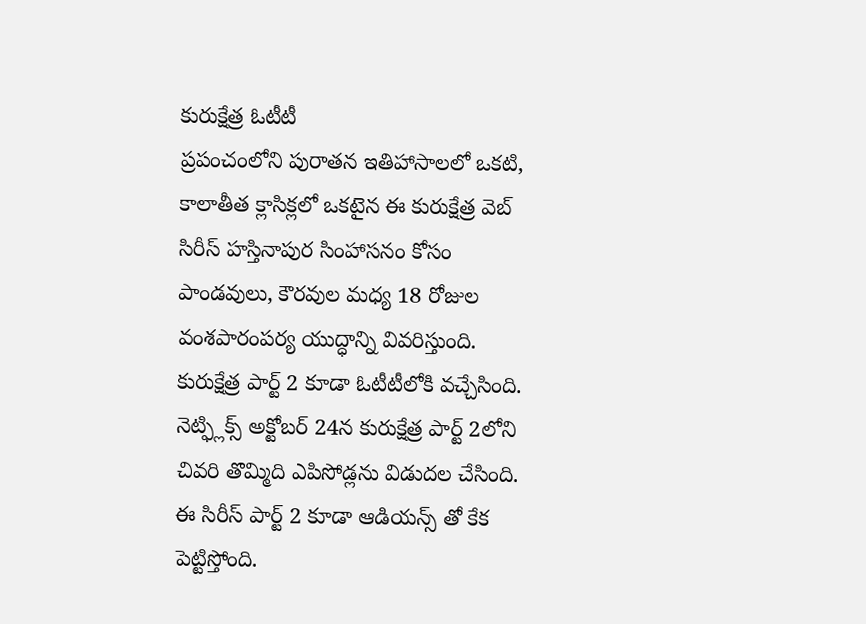కురుక్షేత్ర ఓటీటీ
ప్రపంచంలోని పురాతన ఇతిహాసాలలో ఒకటి, కాలాతీత క్లాసిక్లలో ఒకటైన ఈ కురుక్షేత్ర వెబ్ సిరీస్ హస్తినాపుర సింహాసనం కోసం పాండవులు, కౌరవుల మధ్య 18 రోజుల వంశపారంపర్య యుద్ధాన్ని వివరిస్తుంది. కురుక్షేత్ర పార్ట్ 2 కూడా ఓటీటీలోకి వచ్చేసింది. నెట్ఫ్లిక్స్ అక్టోబర్ 24న కురుక్షేత్ర పార్ట్ 2లోని చివరి తొమ్మిది ఎపిసోడ్లను విడుదల చేసింది. ఈ సిరీస్ పార్ట్ 2 కూడా ఆడియన్స్ తో కేక పెట్టిస్తోంది.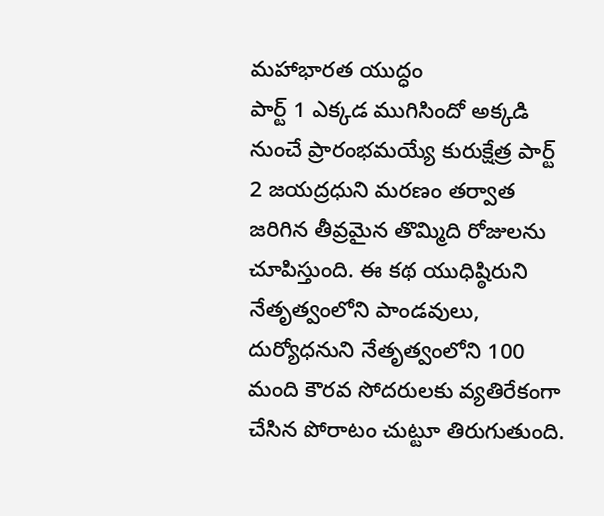మహాభారత యుద్ధం
పార్ట్ 1 ఎక్కడ ముగిసిందో అక్కడి నుంచే ప్రారంభమయ్యే కురుక్షేత్ర పార్ట్ 2 జయద్రధుని మరణం తర్వాత జరిగిన తీవ్రమైన తొమ్మిది రోజులను చూపిస్తుంది. ఈ కథ యుధిష్ఠిరుని నేతృత్వంలోని పాండవులు, దుర్యోధనుని నేతృత్వంలోని 100 మంది కౌరవ సోదరులకు వ్యతిరేకంగా చేసిన పోరాటం చుట్టూ తిరుగుతుంది.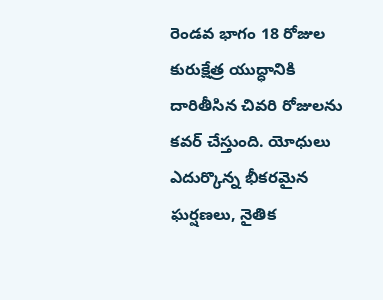రెండవ భాగం 18 రోజుల కురుక్షేత్ర యుద్ధానికి దారితీసిన చివరి రోజులను కవర్ చేస్తుంది. యోధులు ఎదుర్కొన్న భీకరమైన ఘర్షణలు, నైతిక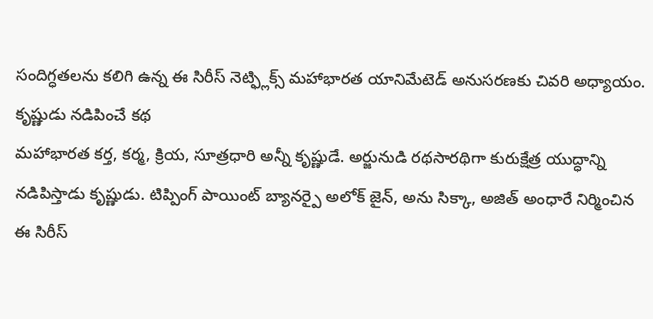సందిగ్ధతలను కలిగి ఉన్న ఈ సిరీస్ నెట్ఫ్లిక్స్ మహాభారత యానిమేటెడ్ అనుసరణకు చివరి అధ్యాయం.
కృష్ణుడు నడిపించే కథ
మహాభారత కర్త, కర్మ, క్రియ, సూత్రధారి అన్నీ కృష్ణుడే. అర్జునుడి రథసారథిగా కురుక్షేత్ర యుద్ధాన్ని నడిపిస్తాడు కృష్ణుడు. టిప్పింగ్ పాయింట్ బ్యానర్పై అలోక్ జైన్, అను సిక్కా, అజిత్ అంధారే నిర్మించిన ఈ సిరీస్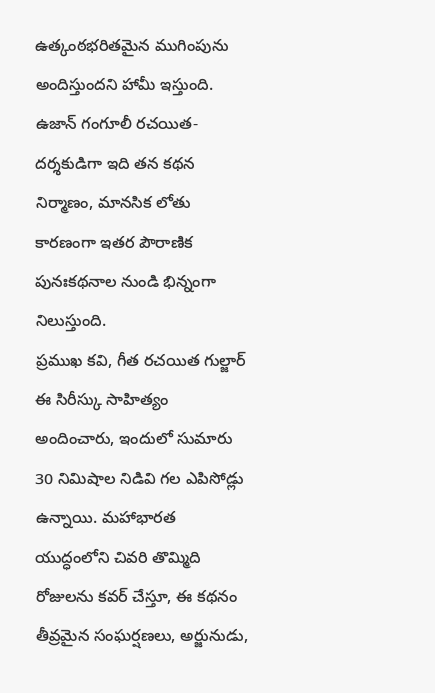ఉత్కంఠభరితమైన ముగింపును అందిస్తుందని హామీ ఇస్తుంది. ఉజాన్ గంగూలీ రచయిత-దర్శకుడిగా ఇది తన కథన నిర్మాణం, మానసిక లోతు కారణంగా ఇతర పౌరాణిక పునఃకథనాల నుండి భిన్నంగా నిలుస్తుంది.
ప్రముఖ కవి, గీత రచయిత గుల్జార్ ఈ సిరీస్కు సాహిత్యం అందించారు, ఇందులో సుమారు 30 నిమిషాల నిడివి గల ఎపిసోడ్లు ఉన్నాయి. మహాభారత యుద్ధంలోని చివరి తొమ్మిది రోజులను కవర్ చేస్తూ, ఈ కథనం తీవ్రమైన సంఘర్షణలు, అర్జునుడు,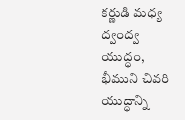కర్ణుడి మధ్య ద్వంద్వ యుద్ధం, భీముని చివరి యుద్ధాన్ని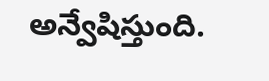అన్వేషిస్తుంది.